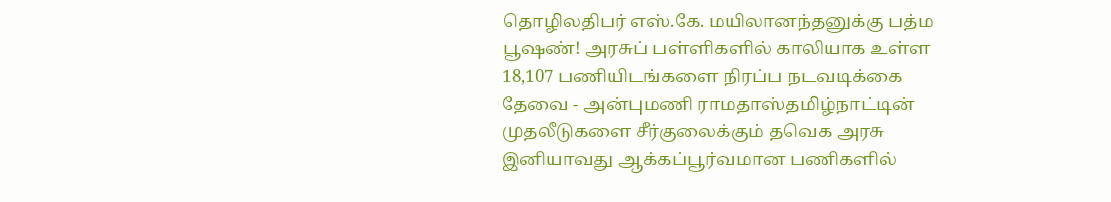தொழிலதிபர் எஸ்.கே. மயிலானந்தனுக்கு பத்ம பூஷண்! அரசுப் பள்ளிகளில் காலியாக உள்ள 18,107 பணியிடங்களை நிரப்ப நடவடிக்கை தேவை - அன்புமணி ராமதாஸ்தமிழ்நாட்டின் முதலீடுகளை சீர்குலைக்கும் தவெக அரசு இனியாவது ஆக்கப்பூர்வமான பணிகளில்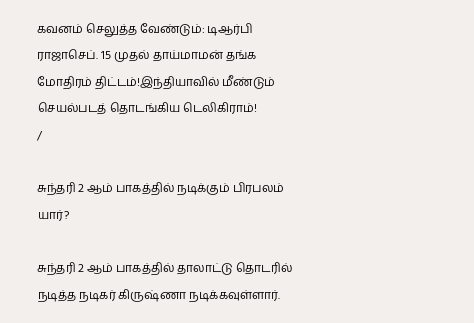கவனம் செலுத்த வேண்டும்: டிஆர்பி ராஜாசெப். 15 முதல் தாய்மாமன் தங்க மோதிரம் திட்டம்!இந்தியாவில் மீண்டும் செயல்படத் தொடங்கிய டெலிகிராம்!
/

சுந்தரி 2 ஆம் பாகத்தில் நடிக்கும் பிரபலம் யார்?

சுந்தரி 2 ஆம் பாகத்தில் தாலாட்டு தொடரில் நடித்த நடிகர் கிருஷ்ணா நடிக்கவுள்ளார்.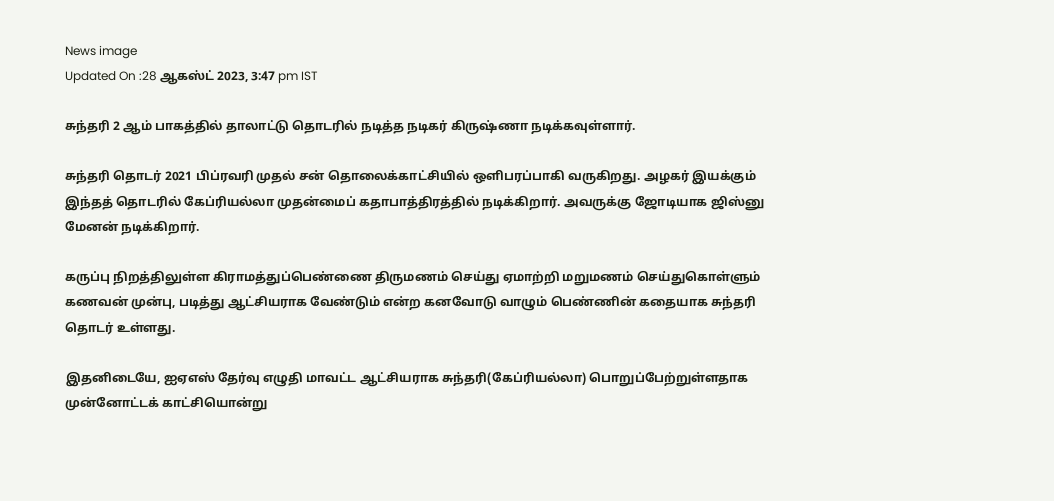News image
Updated On :28 ஆகஸ்ட் 2023, 3:47 pm IST

சுந்தரி 2 ஆம் பாகத்தில் தாலாட்டு தொடரில் நடித்த நடிகர் கிருஷ்ணா நடிக்கவுள்ளார்.

சுந்தரி தொடர் 2021 பிப்ரவரி முதல் சன் தொலைக்காட்சியில் ஒளிபரப்பாகி வருகிறது. அழகர் இயக்கும் இந்தத் தொடரில் கேப்ரியல்லா முதன்மைப் கதாபாத்திரத்தில் நடிக்கிறார். அவருக்கு ஜோடியாக ஜிஸ்னு மேனன் நடிக்கிறார்.

கருப்பு நிறத்திலுள்ள கிராமத்துப்பெண்ணை திருமணம் செய்து ஏமாற்றி மறுமணம் செய்துகொள்ளும் கணவன் முன்பு, படித்து ஆட்சியராக வேண்டும் என்ற கனவோடு வாழும் பெண்ணின் கதையாக சுந்தரி தொடர் உள்ளது.

இதனிடையே, ஐஏஎஸ் தேர்வு எழுதி மாவட்ட ஆட்சியராக சுந்தரி(கேப்ரியல்லா) பொறுப்பேற்றுள்ளதாக முன்னோட்டக் காட்சியொன்று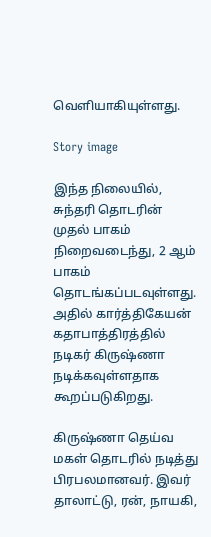வெளியாகியுள்ளது.

Story image

இந்த நிலையில், சுந்தரி தொடரின் முதல் பாகம் நிறைவடைந்து, 2 ஆம் பாகம் தொடங்கப்படவுள்ளது. அதில் கார்த்திகேயன் கதாபாத்திரத்தில் நடிகர் கிருஷ்ணா நடிக்கவுள்ளதாக கூறப்படுகிறது.

கிருஷ்ணா தெய்வ மகள் தொடரில் நடித்து பிரபலமானவர். இவர் தாலாட்டு, ரன், நாயகி,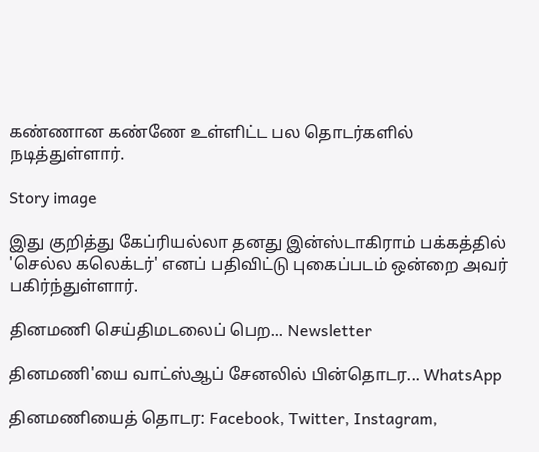கண்ணான கண்ணே உள்ளிட்ட பல தொடர்களில் நடித்துள்ளார்.

Story image

இது குறித்து கேப்ரியல்லா தனது இன்ஸ்டாகிராம் பக்கத்தில் 'செல்ல கலெக்டர்' எனப் பதிவிட்டு புகைப்படம் ஒன்றை அவர் பகிர்ந்துள்ளார்.

தினமணி செய்திமடலைப் பெற... Newsletter

தினமணி'யை வாட்ஸ்ஆப் சேனலில் பின்தொடர... WhatsApp

தினமணியைத் தொடர: Facebook, Twitter, Instagram,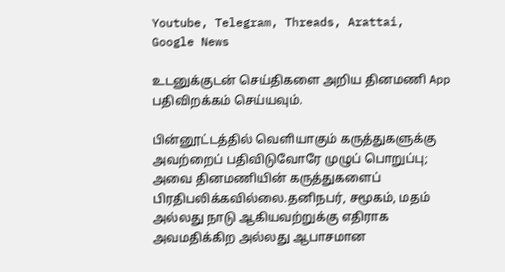Youtube, Telegram, Threads, Arattai, Google News

உடனுக்குடன் செய்திகளை அறிய தினமணி App பதிவிறக்கம் செய்யவும்.

பின்னூட்டத்தில் வெளியாகும் கருத்துகளுக்கு அவற்றைப் பதிவிடுவோரே முழுப் பொறுப்பு; அவை தினமணியின் கருத்துகளைப் பிரதிபலிக்கவில்லை.தனிநபர், சமூகம், மதம் அல்லது நாடு ஆகியவற்றுக்கு எதிராக அவமதிக்கிற அல்லது ஆபாசமான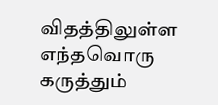விதத்திலுள்ள எந்தவொரு கருத்தும்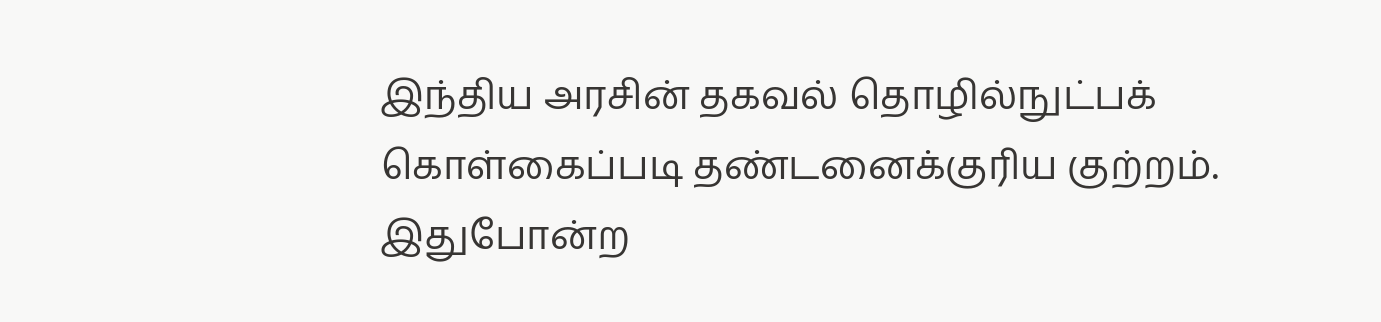இந்திய அரசின் தகவல் தொழில்நுட்பக் கொள்கைப்படி தண்டனைக்குரிய குற்றம். இதுபோன்ற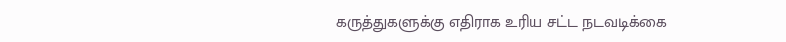கருத்துகளுக்கு எதிராக உரிய சட்ட நடவடிக்கை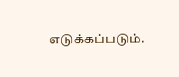எடுக்கப்படும்.